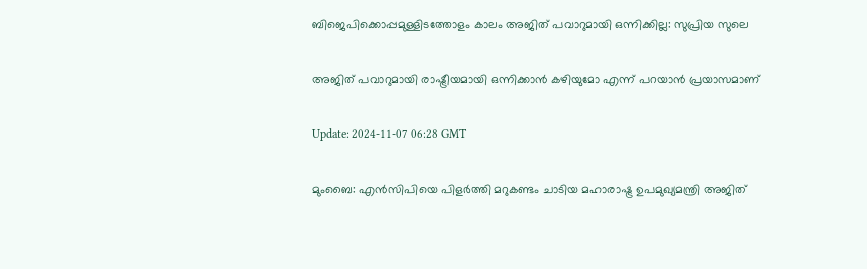ബിജെപിക്കൊപ്പമുള്ളിടത്തോളം കാലം അജിത് പവാറുമായി ഒന്നിക്കില്ല: സുപ്രിയ സുലെ

അജിത് പവാറുമായി രാഷ്ട്രീയമായി ഒന്നിക്കാൻ കഴിയുമോ എന്ന് പറയാൻ പ്രയാസമാണ്

Update: 2024-11-07 06:28 GMT

മുംബൈ: എന്‍സിപിയെ പിളര്‍ത്തി മറുകണ്ടം ചാടിയ മഹാരാഷ്ട്ര ഉപമുഖ്യമന്ത്രി അജിത്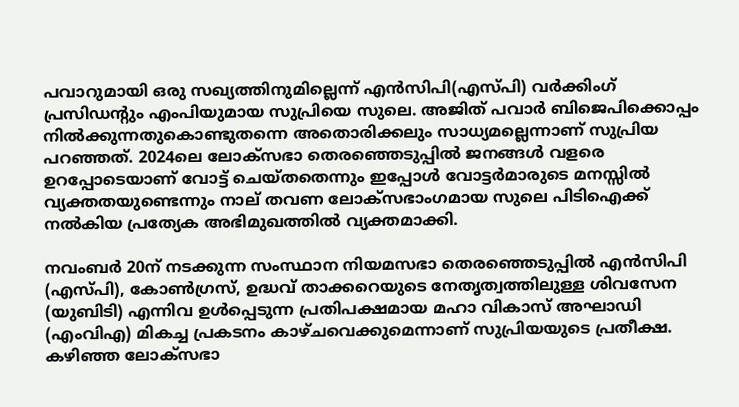പവാറുമായി ഒരു സഖ്യത്തിനുമില്ലെന്ന് എന്‍സിപി(എസ്‍പി) വര്‍ക്കിംഗ് പ്രസിഡന്‍റും എംപിയുമായ സുപ്രിയെ സുലെ. അജിത് പവാര്‍ ബിജെപിക്കൊപ്പം നില്‍ക്കുന്നതുകൊണ്ടുതന്നെ അതൊരിക്കലും സാധ്യമല്ലെന്നാണ് സുപ്രിയ പറഞ്ഞത്. 2024ലെ ലോക്‌സഭാ തെരഞ്ഞെടുപ്പിൽ ജനങ്ങൾ വളരെ ഉറപ്പോടെയാണ് വോട്ട് ചെയ്തതെന്നും ഇപ്പോൾ വോട്ടർമാരുടെ മനസ്സിൽ വ്യക്തതയുണ്ടെന്നും നാല് തവണ ലോക്‌സഭാംഗമായ സുലെ പിടിഐക്ക് നൽകിയ പ്രത്യേക അഭിമുഖത്തിൽ വ്യക്തമാക്കി.

നവംബർ 20ന് നടക്കുന്ന സംസ്ഥാന നിയമസഭാ തെരഞ്ഞെടുപ്പിൽ എൻസിപി (എസ്പി), കോൺഗ്രസ്, ഉദ്ധവ് താക്കറെയുടെ നേതൃത്വത്തിലുള്ള ശിവസേന (യുബിടി) എന്നിവ ഉൾപ്പെടുന്ന പ്രതിപക്ഷമായ മഹാ വികാസ് അഘാഡി (എംവിഎ) മികച്ച പ്രകടനം കാഴ്ചവെക്കുമെന്നാണ് സുപ്രിയയുടെ പ്രതീക്ഷ. കഴിഞ്ഞ ലോക്സഭാ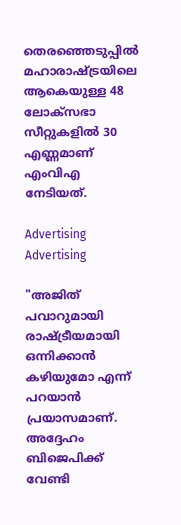തെരഞ്ഞെടുപ്പില്‍ മഹാരാഷ്ട്രയിലെ ആകെയുള്ള 48 ലോക്സഭാ സീറ്റുകളില്‍ 30 എണ്ണമാണ് എംവിഎ നേടിയത്.

Advertising
Advertising

"അജിത് പവാറുമായി രാഷ്ട്രീയമായി ഒന്നിക്കാൻ കഴിയുമോ എന്ന് പറയാൻ പ്രയാസമാണ്. അദ്ദേഹം ബിജെപിക്ക് വേണ്ടി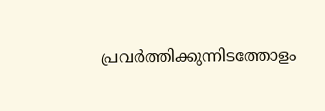പ്രവർത്തിക്കുന്നിടത്തോളം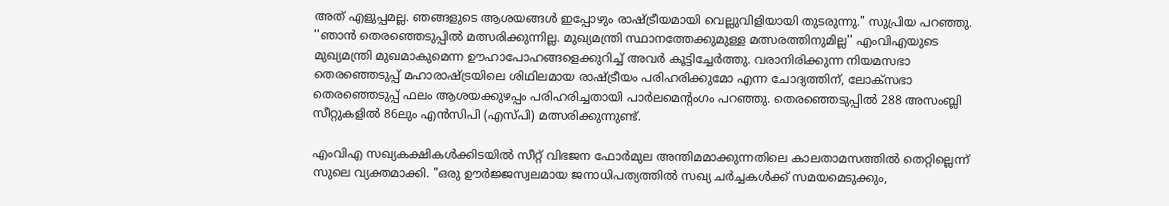അത് എളുപ്പമല്ല. ഞങ്ങളുടെ ആശയങ്ങൾ ഇപ്പോഴും രാഷ്ട്രീയമായി വെല്ലുവിളിയായി തുടരുന്നു." സുപ്രിയ പറഞ്ഞു. ''ഞാന്‍ തെരഞ്ഞെടുപ്പില്‍ മത്സരിക്കുന്നില്ല. മുഖ്യമന്ത്രി സ്ഥാനത്തേക്കുമുള്ള മത്സരത്തിനുമില്ല'' എംവിഎയുടെ മുഖ്യമന്ത്രി മുഖമാകുമെന്ന ഊഹാപോഹങ്ങളെക്കുറിച്ച് അവര്‍ കൂട്ടിച്ചേര്‍ത്തു. വരാനിരിക്കുന്ന നിയമസഭാ തെരഞ്ഞെടുപ്പ് മഹാരാഷ്ട്രയിലെ ശിഥിലമായ രാഷ്ട്രീയം പരിഹരിക്കുമോ എന്ന ചോദ്യത്തിന്, ലോക്‌സഭാ തെരഞ്ഞെടുപ്പ് ഫലം ആശയക്കുഴപ്പം പരിഹരിച്ചതായി പാർലമെൻ്റംഗം പറഞ്ഞു. തെരഞ്ഞെടുപ്പിൽ 288 അസംബ്ലി സീറ്റുകളിൽ 86ലും എൻസിപി (എസ്പി) മത്സരിക്കുന്നുണ്ട്.

എംവിഎ സഖ്യകക്ഷികൾക്കിടയിൽ സീറ്റ് വിഭജന ഫോർമുല അന്തിമമാക്കുന്നതിലെ കാലതാമസത്തിൽ തെറ്റില്ലെന്ന് സുലെ വ്യക്തമാക്കി. "ഒരു ഊർജ്ജസ്വലമായ ജനാധിപത്യത്തിൽ സഖ്യ ചർച്ചകൾക്ക് സമയമെടുക്കും,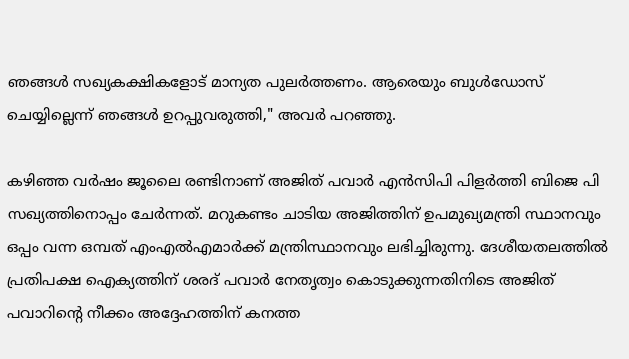ഞങ്ങൾ സഖ്യകക്ഷികളോട് മാന്യത പുലർത്തണം. ആരെയും ബുൾഡോസ് ചെയ്യില്ലെന്ന് ഞങ്ങൾ ഉറപ്പുവരുത്തി," അവർ പറഞ്ഞു.

കഴിഞ്ഞ വര്‍ഷം ജൂലൈ രണ്ടിനാണ് അജിത് പവാർ എൻസിപി പിളർത്തി ബിജെ പി സഖ്യത്തിനൊപ്പം ചേർന്നത്. മറുകണ്ടം ചാടിയ അജിത്തിന് ഉപമുഖ്യമന്ത്രി സ്ഥാനവും ഒപ്പം വന്ന ഒമ്പത് എംഎൽഎമാർക്ക് മന്ത്രിസ്ഥാനവും ലഭിച്ചിരുന്നു. ദേശീയതലത്തിൽ പ്രതിപക്ഷ ഐക്യത്തിന് ശരദ് പവാർ നേതൃത്വം കൊടുക്കുന്നതിനിടെ അജിത് പവാറിന്റെ നീക്കം അദ്ദേഹത്തിന് കനത്ത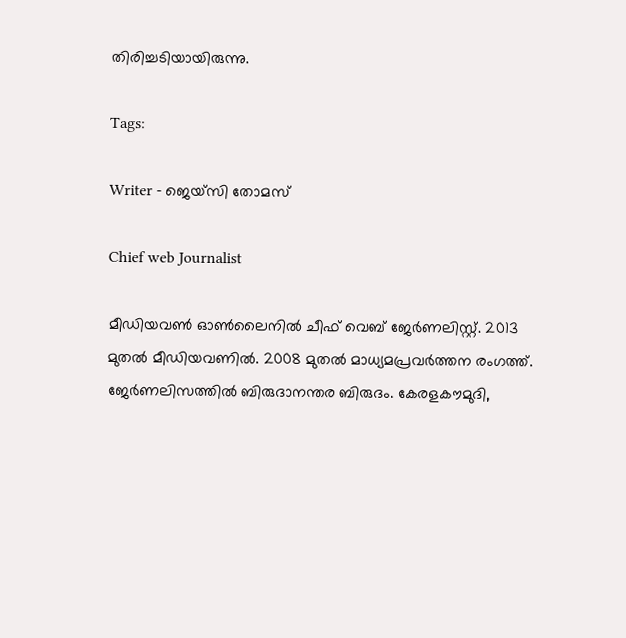തിരിച്ചടിയായിരുന്നു.

Tags:

Writer - ജെയ്സി തോമസ്

Chief web Journalist

മീഡിയവൺ ഓൺലൈനിൽ ചീഫ് വെബ് ജേർണലിസ്റ്റ്. 2013 മുതൽ മീഡിയവണിൽ. 2008 മുതൽ മാധ്യമപ്രവർത്തന രംഗത്ത്. ജേർണലിസത്തിൽ ബിരുദാനന്തര ബിരുദം. കേരളകൗമുദി,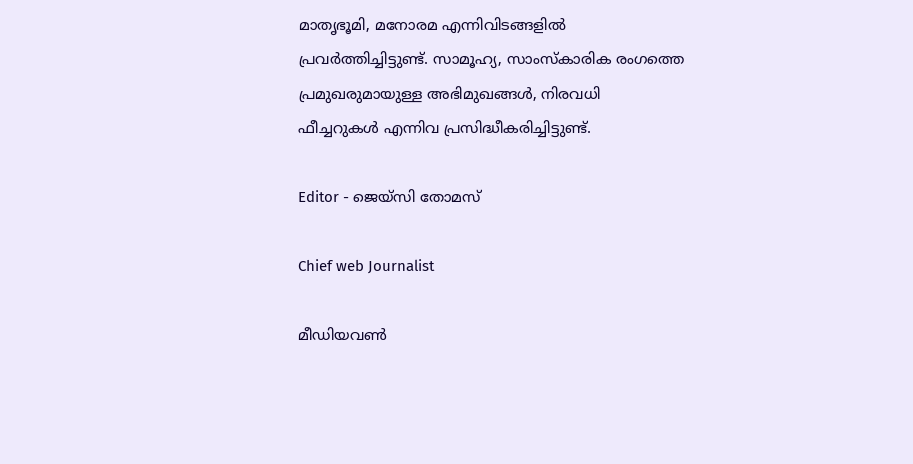മാതൃഭൂമി, മനോരമ എന്നിവിടങ്ങളിൽ പ്രവർത്തിച്ചിട്ടുണ്ട്. സാമൂഹ്യ, സാംസ്‌കാരിക രംഗത്തെ പ്രമുഖരുമായുള്ള അഭിമുഖങ്ങൾ, നിരവധി ഫീച്ചറുകൾ എന്നിവ പ്രസിദ്ധീകരിച്ചിട്ടുണ്ട്.

Editor - ജെയ്സി തോമസ്

Chief web Journalist

മീഡിയവൺ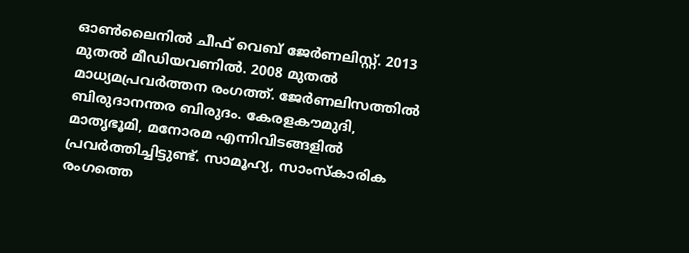ഓൺലൈനിൽ ചീഫ് വെബ് ജേർണലിസ്റ്റ്. 2013 മുതൽ മീഡിയവണിൽ. 2008 മുതൽ മാധ്യമപ്രവർത്തന രംഗത്ത്. ജേർണലിസത്തിൽ ബിരുദാനന്തര ബിരുദം. കേരളകൗമുദി, മാതൃഭൂമി, മനോരമ എന്നിവിടങ്ങളിൽ പ്രവർത്തിച്ചിട്ടുണ്ട്. സാമൂഹ്യ, സാംസ്‌കാരിക രംഗത്തെ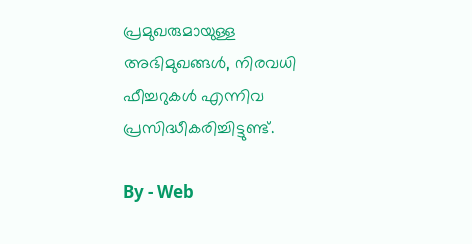പ്രമുഖരുമായുള്ള അഭിമുഖങ്ങൾ, നിരവധി ഫീച്ചറുകൾ എന്നിവ പ്രസിദ്ധീകരിച്ചിട്ടുണ്ട്.

By - Web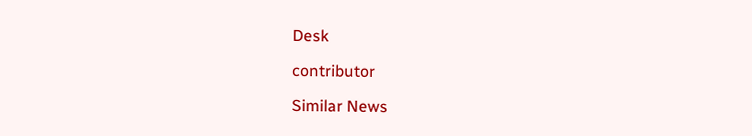Desk

contributor

Similar News